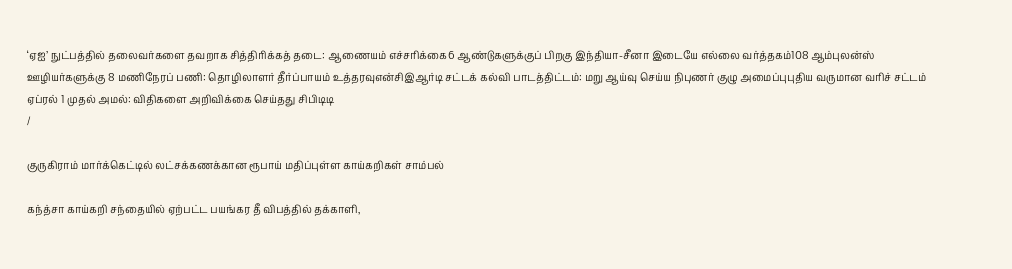‘ஏஐ’ நுட்பத்தில் தலைவர்களை தவறாக சித்திரிக்கத் தடை: ஆணையம் எச்சரிக்கை6 ஆண்டுகளுக்குப் பிறகு இந்தியா-சீனா இடையே எல்லை வர்த்தகம்108 ஆம்புலன்ஸ் ஊழியர்களுக்கு 8 மணிநேரப் பணி: தொழிலாளர் தீர்ப்பாயம் உத்தரவுஎன்சிஇஆர்டி சட்டக் கல்வி பாடத்திட்டம்: மறு ஆய்வு செய்ய நிபுணர் குழு அமைப்புபுதிய வருமான வரிச் சட்டம் ஏப்ரல் 1 முதல் அமல்: விதிகளை அறிவிக்கை செய்தது சிபிடிடி
/

குருகிராம் மார்க்கெட்டில் லட்சக்கணக்கான ரூபாய் மதிப்புள்ள காய்கறிகள் சாம்பல்

கந்த்சா காய்கறி சந்தையில் ஏற்பட்ட பயங்கர தீ விபத்தில் தக்காளி,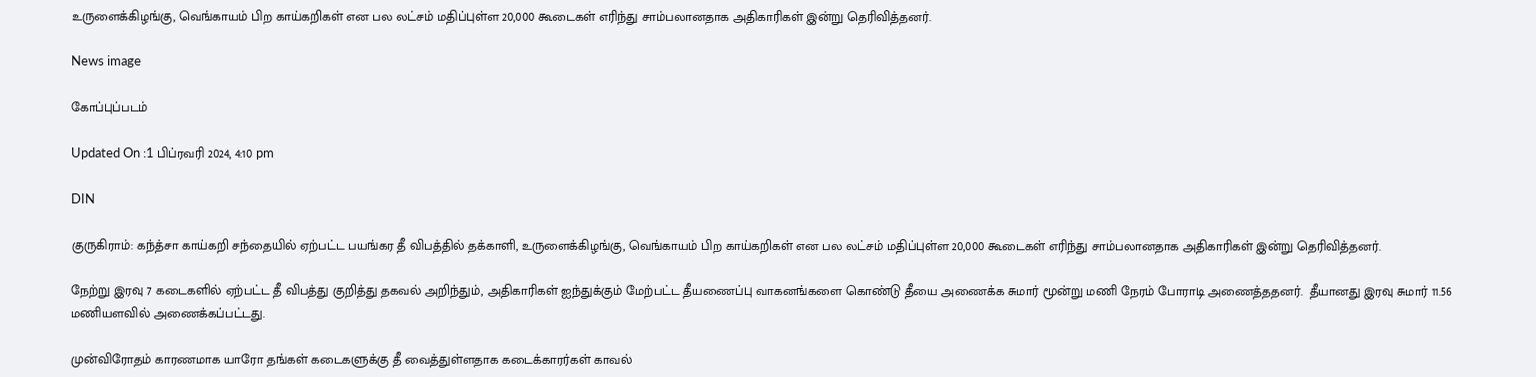உருளைக்கிழங்கு, வெங்காயம் பிற காய்கறிகள் என பல லட்சம் மதிப்புள்ள 20,000 கூடைகள் எரிந்து சாம்பலானதாக அதிகாரிகள் இன்று தெரிவித்தனர்.

News image

கோப்புப்படம்

Updated On :1 பிப்ரவரி 2024, 4:10 pm

DIN

குருகிராம்: கந்த்சா காய்கறி சந்தையில் ஏற்பட்ட பயங்கர தீ விபத்தில் தக்காளி, உருளைக்கிழங்கு, வெங்காயம் பிற காய்கறிகள் என பல லட்சம் மதிப்புள்ள 20,000 கூடைகள் எரிந்து சாம்பலானதாக அதிகாரிகள் இன்று தெரிவித்தனர்.

நேற்று இரவு 7 கடைகளில் ஏற்பட்ட தீ விபத்து குறித்து தகவல் அறிந்தும், அதிகாரிகள் ஐந்துக்கும் மேற்பட்ட தீயணைப்பு வாகனங்களை கொண்டு தீயை அணைக்க சுமார் மூன்று மணி நேரம் போராடி அணைத்ததனர்.  தீயானது இரவு சுமார் 11.56 மணியளவில் அணைக்கப்பட்டது.

முன்விரோதம் காரணமாக யாரோ தங்கள் கடைகளுக்கு தீ வைத்துள்ளதாக கடைக்காரர்கள் காவல்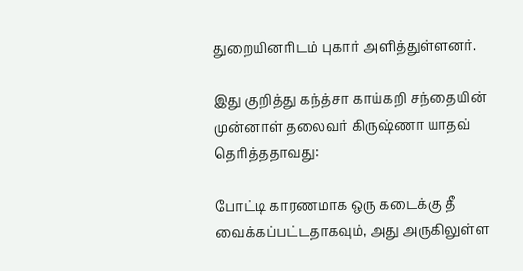துறையினரிடம் புகார் அளித்துள்ளனர்.

இது குறித்து கந்த்சா காய்கறி சந்தையின் முன்னாள் தலைவர் கிருஷ்ணா யாதவ் தெரித்ததாவது:

போட்டி காரணமாக ஒரு கடைக்கு தீ வைக்கப்பட்டதாகவும், அது அருகிலுள்ள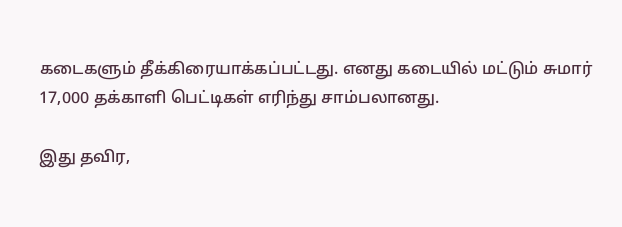கடைகளும் தீக்கிரையாக்கப்பட்டது. எனது கடையில் மட்டும் சுமார் 17,000 தக்காளி பெட்டிகள் எரிந்து சாம்பலானது.

இது தவிர,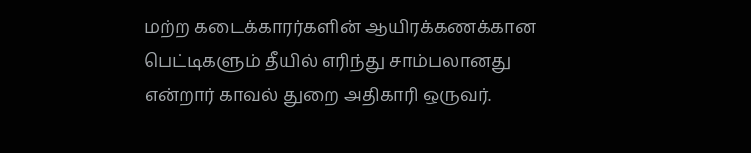மற்ற கடைக்காரர்களின் ஆயிரக்கணக்கான பெட்டிகளும் தீயில் எரிந்து சாம்பலானது என்றார் காவல் துறை அதிகாரி ஒருவர்.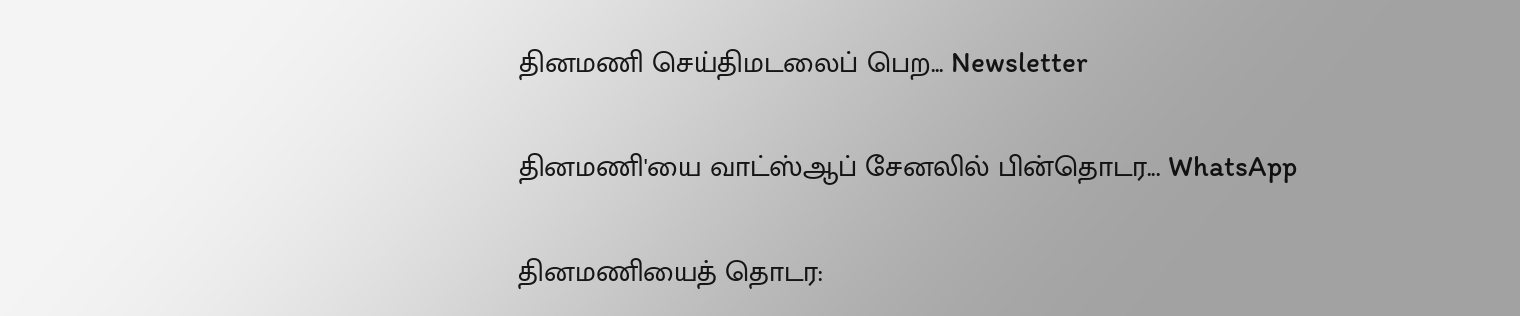தினமணி செய்திமடலைப் பெற... Newsletter

தினமணி'யை வாட்ஸ்ஆப் சேனலில் பின்தொடர... WhatsApp

தினமணியைத் தொடர: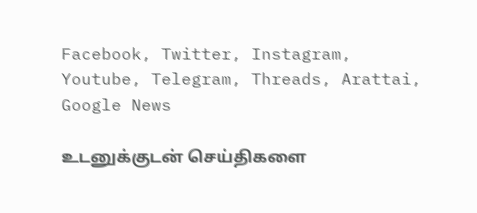Facebook, Twitter, Instagram, Youtube, Telegram, Threads, Arattai, Google News

உடனுக்குடன் செய்திகளை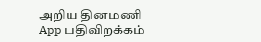அறிய தினமணி App பதிவிறக்கம்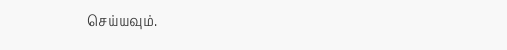செய்யவும்.